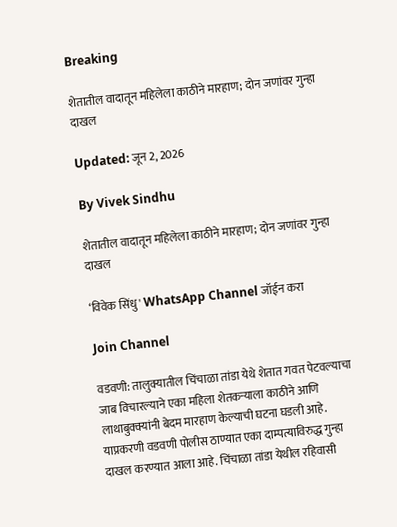Breaking

शेतातील वादातून महिलेला काठीने मारहाण; दोन जणांवर गुन्हा दाखल

Updated: जून 2, 2026

By Vivek Sindhu

शेतातील वादातून महिलेला काठीने मारहाण; दोन जणांवर गुन्हा दाखल

‘विवेक सिंधु' WhatsApp Channel जॉईन करा

Join Channel

वडवणी: तालुक्यातील चिंचाळा तांडा येथे शेतात गवत पेटवल्याचा जाब विचारल्याने एका महिला शेतकऱ्याला काठीने आणि लाथाबुक्क्यांनी बेदम मारहाण केल्याची घटना घडली आहे. याप्रकरणी वडवणी पोलीस ठाण्यात एका दाम्पत्याविरुद्ध गुन्हा दाखल करण्यात आला आहे. चिंचाळा तांडा येथील रहिवासी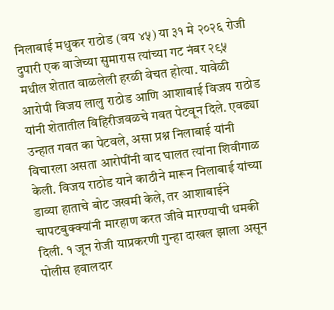निलाबाई मधुकर राठोड (वय ४५) या ३१ मे २०२६ रोजी दुपारी एक वाजेच्या सुमारास त्यांच्या गट नंबर २९५ मधील शेतात वाळलेली हरळी वेचत होत्या. यावेळी आरोपी विजय लालु राठोड आणि आशाबाई विजय राठोड यांनी शेतातील विहिरीजवळचे गवत पेटवून दिले. एवढ्या उन्हात गवत का पेटवले, असा प्रश्न निलाबाई यांनी विचारला असता आरोपींनी वाद घालत त्यांना शिवीगाळ केली. विजय राठोड याने काठीने मारून निलाबाई यांच्या डाव्या हाताचे बोट जखमी केले, तर आशाबाईने चापटबुक्क्यांनी मारहाण करत जीवे मारण्याची धमकी दिली. १ जून रोजी याप्रकरणी गुन्हा दाखल झाला असून पोलीस हवालदार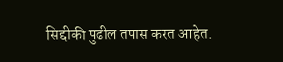सिद्दीकी पुढील तपास करत आहेत.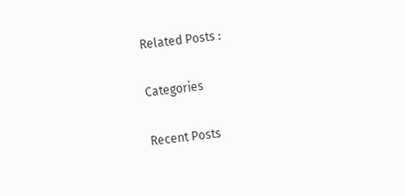Related Posts :

Categories

Recent Posts